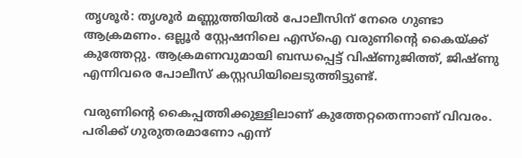തൃശൂർ: തൃശൂർ മണ്ണുത്തിയിൽ പോലീസിന് നേരെ ഗുണ്ടാ ആക്രമണം. ഒല്ലൂർ സ്റ്റേഷനിലെ എസ്ഐ വരുണിന്‍റെ കൈയ്ക്ക് കുത്തേറ്റു. ആക്രമണവുമായി ബന്ധപ്പെട്ട് വിഷ്ണുജിത്ത്, ജിഷ്ണു എന്നിവരെ പോലീസ് കസ്റ്റഡിയിലെടുത്തിട്ടുണ്ട്.

വരുണിന്‍റെ കൈപ്പത്തിക്കുള്ളിലാണ് കുത്തേറ്റതെന്നാണ് വിവരം. പരിക്ക് ഗുരുതരമാണോ എന്ന്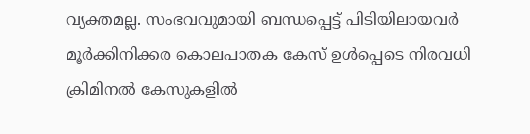വ്യക്തമല്ല. സംഭവവുമായി ബന്ധപ്പെട്ട് പിടിയിലായവർ‌ മൂർക്കിനിക്കര കൊലപാതക കേസ് ഉൾപ്പെടെ നിരവധി ക്രിമിനൽ കേസുകളിൽ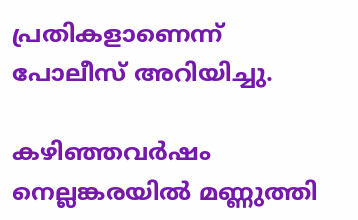പ്രതികളാണെന്ന് പോലീസ് അറിയിച്ചു.

കഴിഞ്ഞവർഷം നെല്ലങ്കരയിൽ മണ്ണുത്തി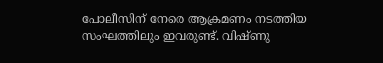പോലീസിന് നേരെ ആക്രമണം നടത്തിയ സംഘത്തിലും ഇവരുണ്ട്. വിഷ്ണു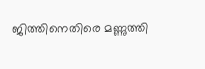ജിത്തിനെതിരെ മണ്ണുത്തി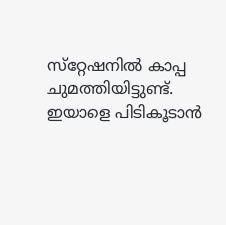സ്‌റ്റേഷനിൽ കാപ്പ ചുമത്തിയിട്ടുണ്ട്. ഇയാളെ പിടികൂടാൻ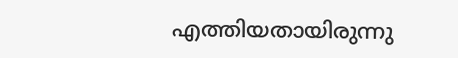എത്തിയതായിരുന്നു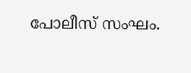പോലീസ് സംഘം.